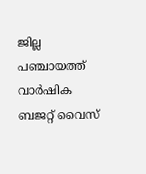ജില്ല പഞ്ചായത്ത് വാർഷിക ബജറ്റ് വൈസ്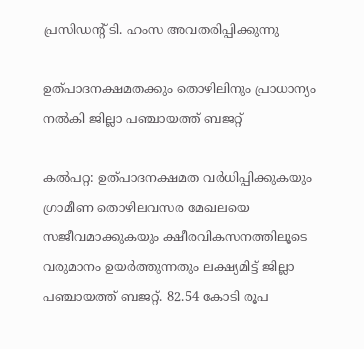പ്രസിഡന്റ് ടി. ഹംസ അവതരിപ്പിക്കുന്നു

ഉത്പാദനക്ഷമതക്കും തൊഴിലിനും പ്രാധാന്യം നൽകി ജില്ലാ പഞ്ചായത്ത് ബജറ്റ്

കൽപറ്റ: ഉത്പാദനക്ഷമത വർധിപ്പിക്കുകയും ഗ്രാമീണ തൊഴിലവസര മേഖലയെ സജീവമാക്കുകയും ക്ഷീരവികസനത്തിലൂടെ വരുമാനം ഉയർത്തുന്നതും ലക്ഷ്യമിട്ട് ജില്ലാ പഞ്ചായത്ത് ബജറ്റ്. 82.54 കോടി രൂപ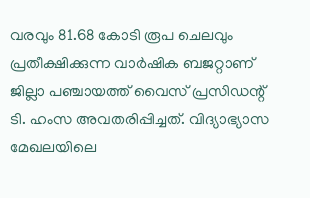വരവും 81.68 കോടി രൂപ ചെലവും പ്രതീക്ഷിക്കുന്ന വാർഷിക ബജറ്റാണ് ജില്ലാ പഞ്ചായത്ത് വൈസ് പ്രസിഡന്റ് ടി. ഹംസ അവതരിപ്പിച്ചത്. വിദ്യാഭ്യാസ മേഖലയിലെ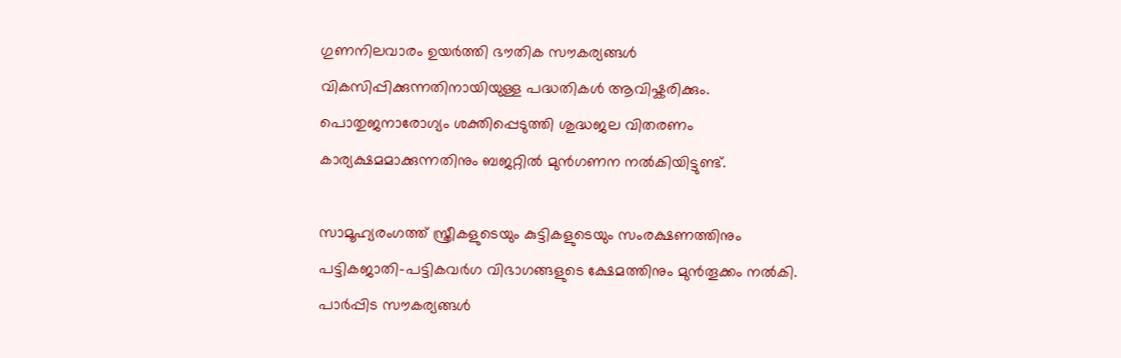ഗുണനിലവാരം ഉയർത്തി ഭൗതിക സൗകര്യങ്ങൾ വികസിപ്പിക്കുന്നതിനായിയുള്ള പദ്ധതികൾ ആവിഷ്കരിക്കും. പൊതുജനാരോഗ്യം ശക്തിപ്പെടുത്തി ശുദ്ധജല വിതരണം കാര്യക്ഷമമാക്കുന്നതിനും ബജറ്റിൽ മുൻഗണന നൽകിയിട്ടുണ്ട്.

സാമൂഹ്യരംഗത്ത് സ്ത്രീകളുടെയും കുട്ടികളുടെയും സംരക്ഷണത്തിനും പട്ടികജാതി-പട്ടികവർഗ വിഭാഗങ്ങളുടെ ക്ഷേമത്തിനും മുൻതൂക്കം നൽകി. പാർപ്പിട സൗകര്യങ്ങൾ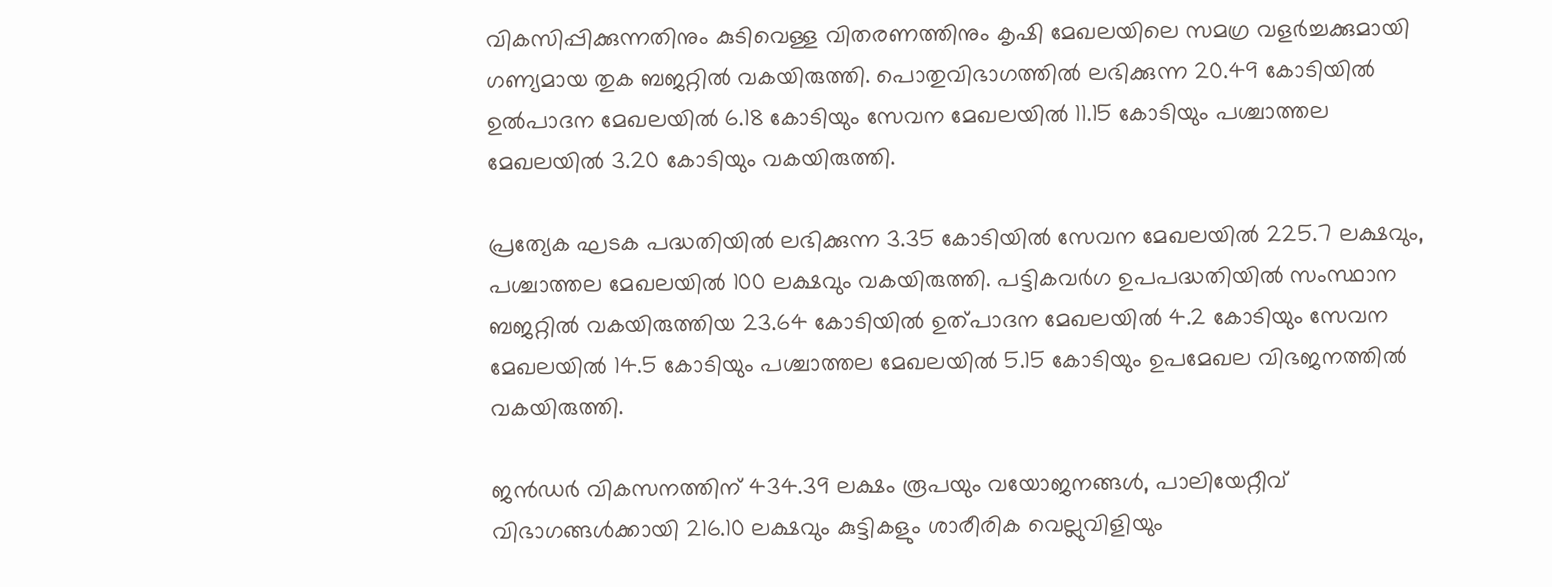വികസിപ്പിക്കുന്നതിനും കുടിവെള്ള വിതരണത്തിനും കൃഷി മേഖലയിലെ സമഗ്ര വളർച്ചക്കുമായി ഗണ്യമായ തുക ബജറ്റിൽ വകയിരുത്തി. പൊതുവിഭാഗത്തിൽ ലഭിക്കുന്ന 20.49 കോടിയിൽ ഉൽപാദന മേഖലയിൽ 6.18 കോടിയും സേവന മേഖലയിൽ 11.15 കോടിയും പശ്ചാത്തല മേഖലയിൽ 3.20 കോടിയും വകയിരുത്തി.

പ്രത്യേക ഘടക പദ്ധതിയിൽ ലഭിക്കുന്ന 3.35 കോടിയിൽ സേവന മേഖലയിൽ 225.7 ലക്ഷവും, പശ്ചാത്തല മേഖലയിൽ 100 ലക്ഷവും വകയിരുത്തി. പട്ടികവർഗ ഉപപദ്ധതിയിൽ സംസ്ഥാന ബജറ്റിൽ വകയിരുത്തിയ 23.64 കോടിയിൽ ഉത്പാദന മേഖലയിൽ 4.2 കോടിയും സേവന മേഖലയിൽ 14.5 കോടിയും പശ്ചാത്തല മേഖലയിൽ 5.15 കോടിയും ഉപമേഖല വിഭജനത്തിൽ വകയിരുത്തി.

ജൻഡർ വികസനത്തിന് 434.39 ലക്ഷം രൂപയും വയോജനങ്ങൾ, പാലിയേറ്റീവ് വിഭാഗങ്ങൾക്കായി 216.10 ലക്ഷവും കുട്ടികളും ശാരീരിക വെല്ലുവിളിയും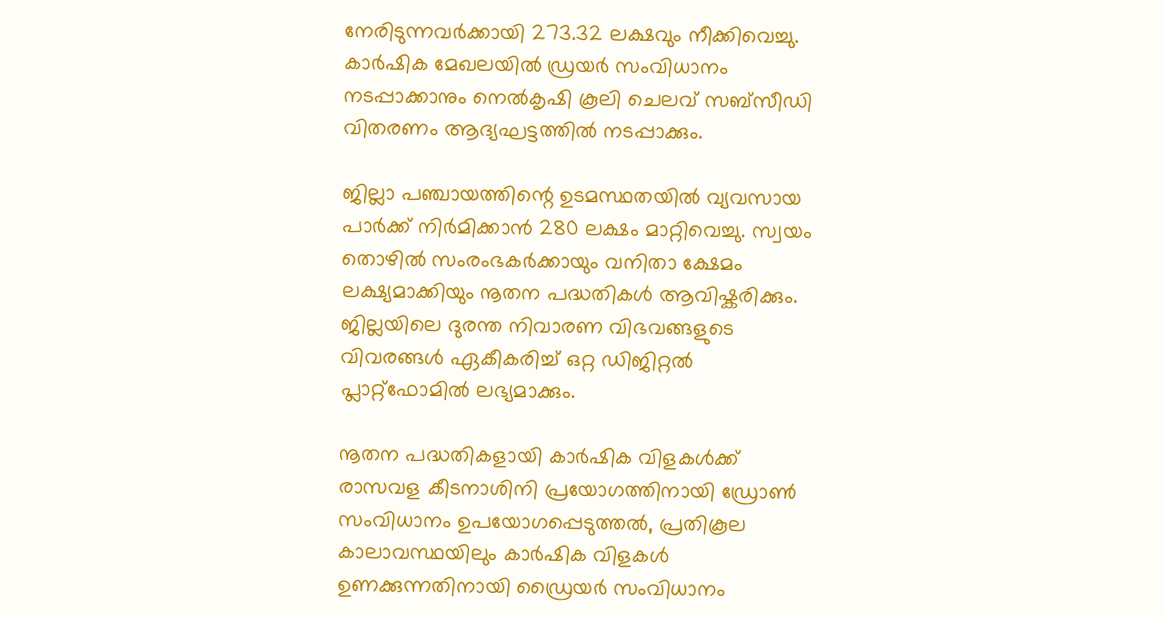നേരിടുന്നവർക്കായി 273.32 ലക്ഷവും നീക്കിവെച്ചു. കാർഷിക മേഖലയിൽ ഡ്രയർ സംവിധാനം നടപ്പാക്കാനും നെൽകൃഷി കൂലി ചെലവ് സബ്സീഡി വിതരണം ആദ്യഘട്ടത്തിൽ നടപ്പാക്കും.

ജില്ലാ പഞ്ചായത്തിന്റെ ഉടമസ്ഥതയിൽ വ്യവസായ പാർക്ക് നിർമിക്കാൻ 280 ലക്ഷം മാറ്റിവെച്ചു. സ്വയം തൊഴിൽ സംരംഭകർക്കായും വനിതാ ക്ഷേമം ലക്ഷ്യമാക്കിയും നൂതന പദ്ധതികൾ ആവിഷ്കരിക്കും. ജില്ലയിലെ ദുരന്ത നിവാരണ വിഭവങ്ങളുടെ വിവരങ്ങൾ ഏകീകരിച്ച് ഒറ്റ ഡിജിറ്റൽ പ്ലാറ്റ്ഫോമിൽ ലഭ്യമാക്കും.

നൂതന പദ്ധതികളായി കാർഷിക വിളകൾക്ക് രാസവള കീടനാശിനി പ്രയോഗത്തിനായി ഡ്രോൺ സംവിധാനം ഉപയോഗപ്പെടുത്തൽ, പ്രതികൂല കാലാവസ്ഥയിലും കാർഷിക വിളകൾ ഉണക്കുന്നതിനായി ഡ്രൈയർ സംവിധാനം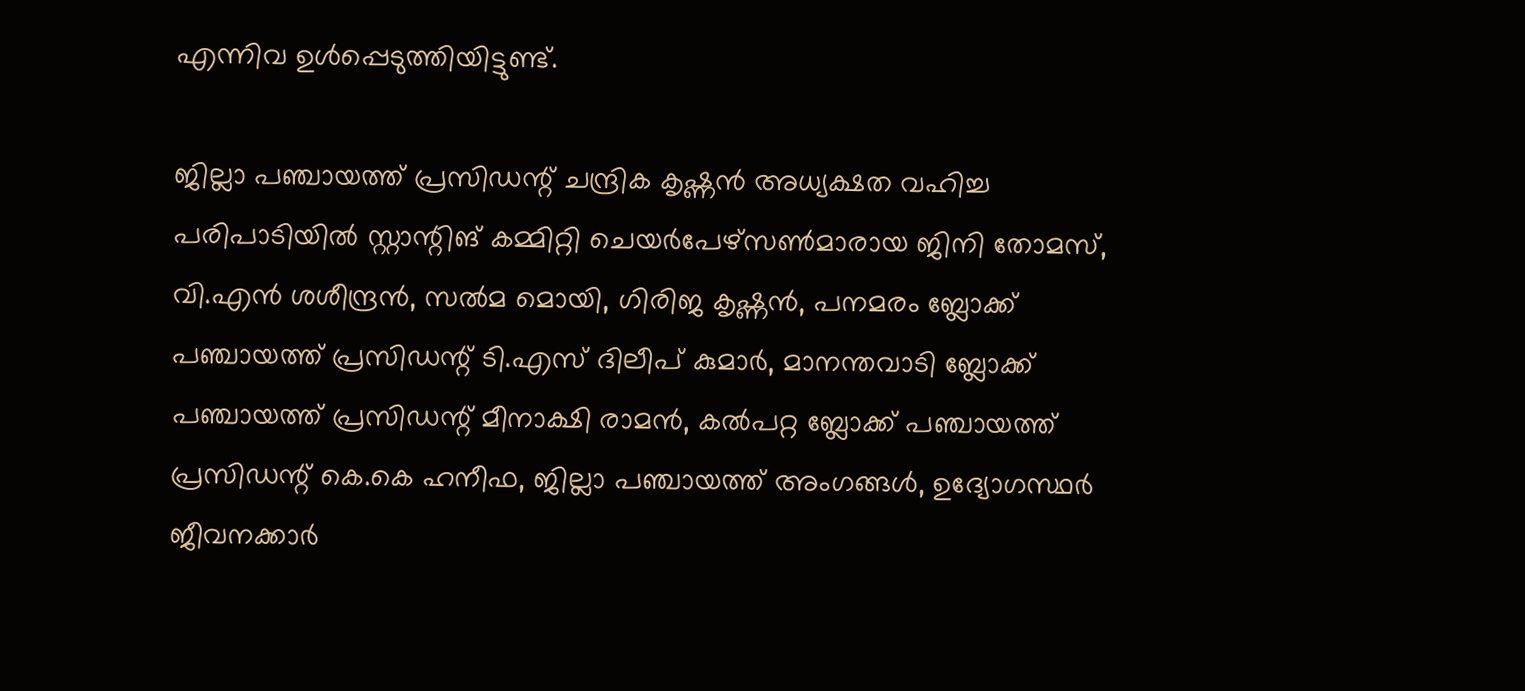എന്നിവ ഉൾപ്പെടുത്തിയിട്ടുണ്ട്.

ജില്ലാ പഞ്ചായത്ത് പ്രസിഡന്റ്‌ ചന്ദ്രിക കൃഷ്ണൻ അധ്യക്ഷത വഹിച്ച പരിപാടിയിൽ സ്റ്റാന്റിങ് കമ്മിറ്റി ചെയർപേഴ്സൺമാരായ ജിനി തോമസ്, വി.എൻ ശശീന്ദ്രൻ, സൽമ മൊയി, ഗിരിജ കൃഷ്ണൻ, പനമരം ബ്ലോക്ക് പഞ്ചായത്ത് പ്രസിഡന്റ് ടി.എസ് ദിലീപ് കുമാർ, മാനന്തവാടി ബ്ലോക്ക് പഞ്ചായത്ത് പ്രസിഡന്റ്‌ മീനാക്ഷി രാമൻ, കൽപറ്റ ബ്ലോക്ക് പഞ്ചായത്ത് പ്രസിഡന്റ്‌ കെ.കെ ഹനീഫ, ജില്ലാ പഞ്ചായത്ത് അംഗങ്ങൾ, ഉദ്യോഗസ്ഥർ ജീവനക്കാർ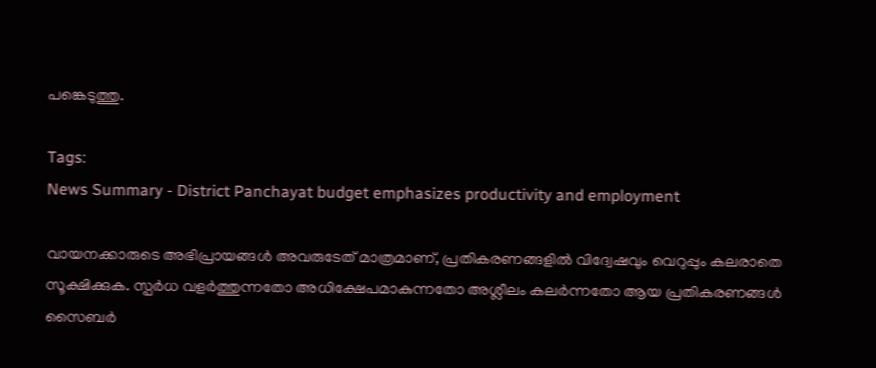പങ്കെടുത്തു.

Tags:
News Summary - District Panchayat budget emphasizes productivity and employment

വായനക്കാരുടെ അഭിപ്രായങ്ങള്‍ അവരുടേത് മാത്രമാണ്, പ്രതികരണങ്ങളിൽ വിദ്വേഷവും വെറുപ്പും കലരാതെ സൂക്ഷിക്കുക. സ്പർധ വളർത്തുന്നതോ അധിക്ഷേപമാകുന്നതോ അശ്ലീലം കലർന്നതോ ആയ പ്രതികരണങ്ങൾ സൈബർ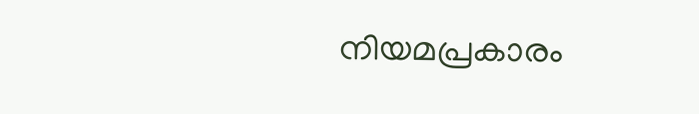നിയമപ്രകാരം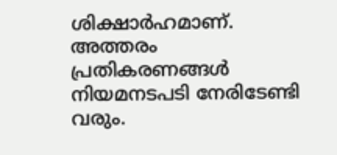ശിക്ഷാർഹമാണ്. അത്തരം പ്രതികരണങ്ങൾ നിയമനടപടി നേരിടേണ്ടി വരും.